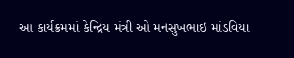આ કાર્યક્રમમાં કેન્દ્રિય મંત્રી ઓ મનસુખભાઇ માંડવિયા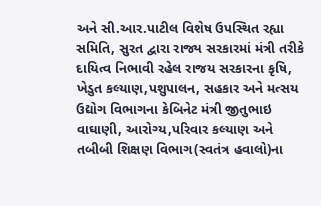અને સી.આર.પાટીલ વિશેષ ઉપસ્થિત રહ્યા
સમિતિ, સુરત દ્વારા રાજ્ય સરકારમાં મંત્રી તરીકે દાયિત્વ નિભાવી રહેલ રાજય સરકારના કૃષિ, ખેડુત કલ્યાણ,પશુપાલન, સહકાર અને મત્સય ઉદ્યોગ વિભાગના કેબિનેટ મંત્રી જીતુભાઇ વાઘાણી, આરોગ્ય,પરિવાર કલ્યાણ અને તબીબી શિક્ષણ વિભાગ(સ્વતંત્ર હવાલો)ના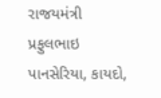રાજયમંત્રી પ્રફુલભાઇ પાનસેરિયા, કાયદો,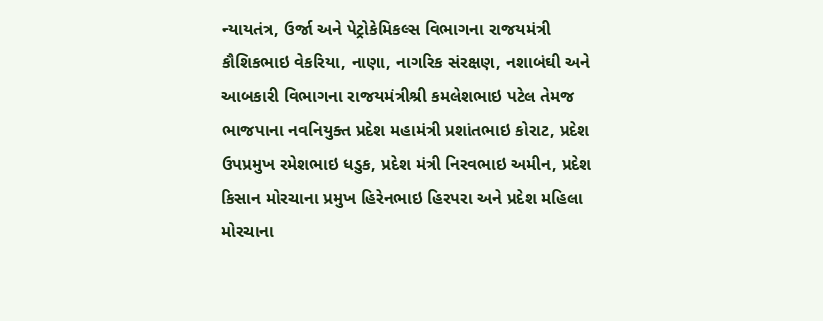ન્યાયતંત્ર, ઉર્જા અને પેટ્રોકેમિકલ્સ વિભાગના રાજયમંત્રી કૌશિકભાઇ વેકરિયા, નાણા, નાગરિક સંરક્ષણ, નશાબંઘી અને આબકારી વિભાગના રાજયમંત્રીશ્રી કમલેશભાઇ પટેલ તેમજ ભાજપાના નવનિયુક્ત પ્રદેશ મહામંત્રી પ્રશાંતભાઇ કોરાટ, પ્રદેશ ઉપપ્રમુખ રમેશભાઇ ધડુક, પ્રદેશ મંત્રી નિરવભાઇ અમીન, પ્રદેશ કિસાન મોરચાના પ્રમુખ હિરેનભાઇ હિરપરા અને પ્રદેશ મહિલા મોરચાના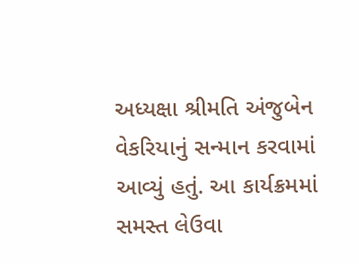અધ્યક્ષા શ્રીમતિ અંજુબેન વેકરિયાનું સન્માન કરવામાં આવ્યું હતું. આ કાર્યક્રમમાં સમસ્ત લેઉવા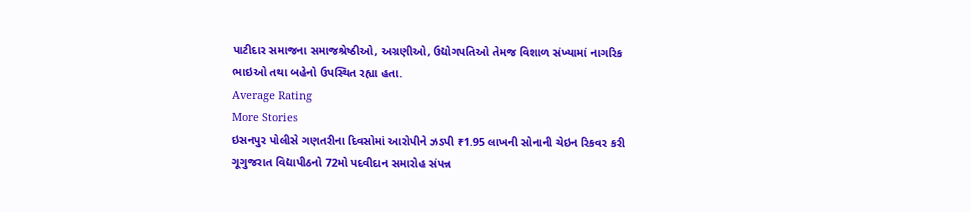પાટીદાર સમાજના સમાજશ્રેષ્ઠીઓ, અગ્રણીઓ, ઉદ્યોગપતિઓ તેમજ વિશાળ સંખ્યામાં નાગરિક ભાઇઓ તથા બહેનો ઉપસ્થિત રહ્યા હતા.
Average Rating
More Stories
ઇસનપુર પોલીસે ગણતરીના દિવસોમાં આરોપીને ઝડપી ₹1.95 લાખની સોનાની ચેઇન રિકવર કરી
ગૂગુજરાત વિદ્યાપીઠનો 72મો પદવીદાન સમારોહ સંપન્ન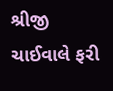શ્રીજી ચાઈવાલે ફરી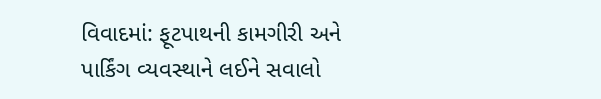વિવાદમાં: ફૂટપાથની કામગીરી અને પાર્કિંગ વ્યવસ્થાને લઈને સવાલો